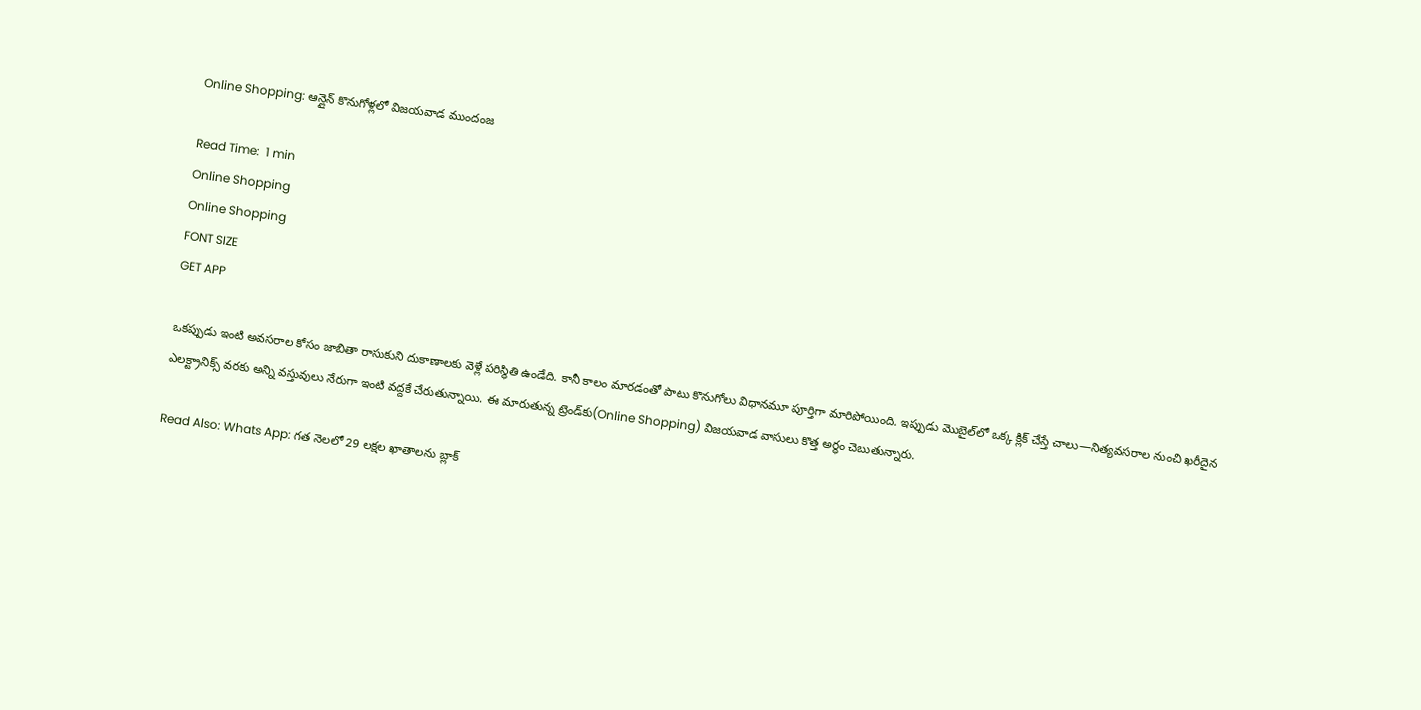Online Shopping: ఆన్లైన్ కొనుగోళ్లలో విజయవాడ ముందంజ

Read Time:  1 min
Online Shopping
Online Shopping
FONT SIZE
GET APP

ఒకప్పుడు ఇంటి అవసరాల కోసం జాబితా రాసుకుని దుకాణాలకు వెళ్లే పరిస్థితి ఉండేది. కానీ కాలం మారడంతో పాటు కొనుగోలు విధానమూ పూర్తిగా మారిపోయింది. ఇప్పుడు మొబైల్‌లో ఒక్క క్లిక్ చేస్తే చాలు—నిత్యవసరాల నుంచి ఖరీదైన ఎలక్ట్రానిక్స్ వరకు అన్ని వస్తువులు నేరుగా ఇంటి వద్దకే చేరుతున్నాయి. ఈ మారుతున్న ట్రెండ్‌కు(Online Shopping) విజయవాడ వాసులు కొత్త అర్థం చెబుతున్నారు.

Read Also: Whats App: గత నెలలో 29 లక్షల ఖాతాలను బ్లాక్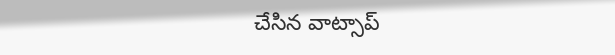చేసిన వాట్సాప్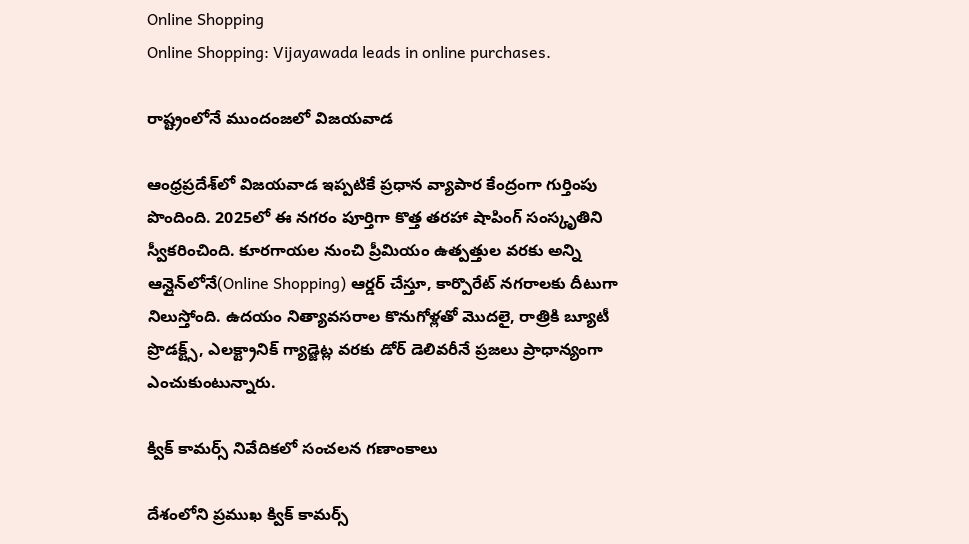Online Shopping
Online Shopping: Vijayawada leads in online purchases.

రాష్ట్రంలోనే ముందంజలో విజయవాడ

ఆంధ్రప్రదేశ్‌లో విజయవాడ ఇప్పటికే ప్రధాన వ్యాపార కేంద్రంగా గుర్తింపు పొందింది. 2025లో ఈ నగరం పూర్తిగా కొత్త తరహా షాపింగ్ సంస్కృతిని స్వీకరించింది. కూరగాయల నుంచి ప్రీమియం ఉత్పత్తుల వరకు అన్ని ఆన్లైన్‌లోనే(Online Shopping) ఆర్డర్ చేస్తూ, కార్పొరేట్ నగరాలకు దీటుగా నిలుస్తోంది. ఉదయం నిత్యావసరాల కొనుగోళ్లతో మొదలై, రాత్రికి బ్యూటీ ప్రొడక్ట్స్, ఎలక్ట్రానిక్ గ్యాడ్జెట్ల వరకు డోర్ డెలివరీనే ప్రజలు ప్రాధాన్యంగా ఎంచుకుంటున్నారు.

క్విక్ కామర్స్ నివేదికలో సంచలన గణాంకాలు

దేశంలోని ప్రముఖ క్విక్ కామర్స్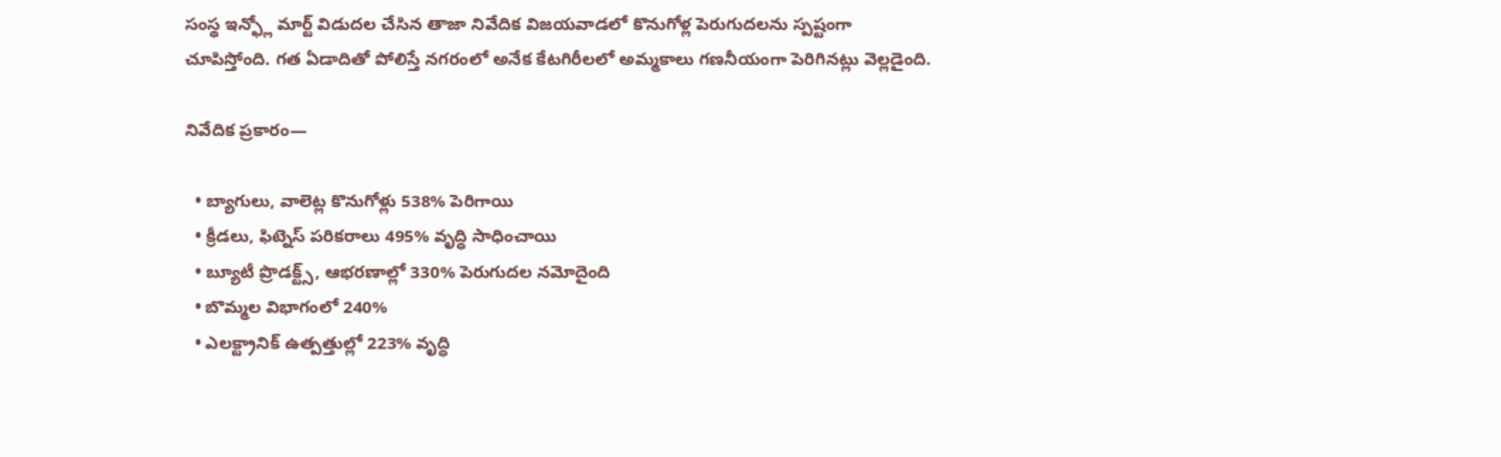సంస్థ ఇన్ఫ్లో మార్ట్ విడుదల చేసిన తాజా నివేదిక విజయవాడలో కొనుగోళ్ల పెరుగుదలను స్పష్టంగా చూపిస్తోంది. గత ఏడాదితో పోలిస్తే నగరంలో అనేక కేటగిరీలలో అమ్మకాలు గణనీయంగా పెరిగినట్లు వెల్లడైంది.

నివేదిక ప్రకారం—

  • బ్యాగులు, వాలెట్ల కొనుగోళ్లు 538% పెరిగాయి
  • క్రీడలు, ఫిట్నెస్ పరికరాలు 495% వృద్ధి సాధించాయి
  • బ్యూటీ ప్రొడక్ట్స్, ఆభరణాల్లో 330% పెరుగుదల నమోదైంది
  • బొమ్మల విభాగంలో 240%
  • ఎలక్ట్రానిక్ ఉత్పత్తుల్లో 223% వృద్ధి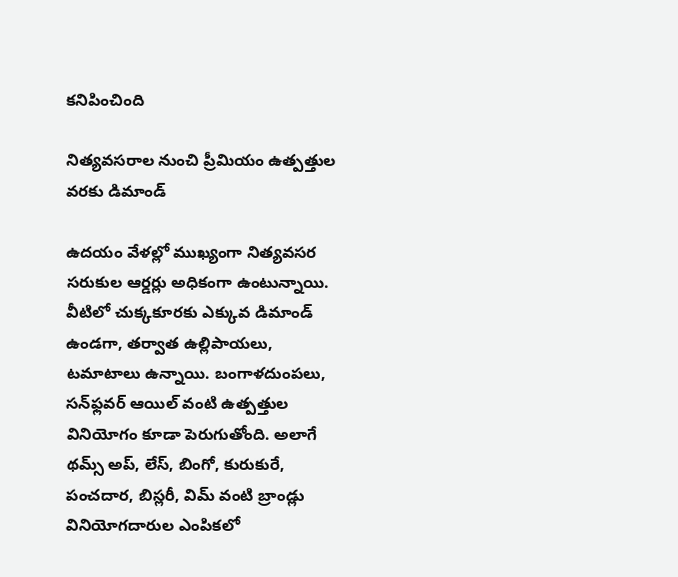కనిపించింది

నిత్యవసరాల నుంచి ప్రీమియం ఉత్పత్తుల వరకు డిమాండ్

ఉదయం వేళల్లో ముఖ్యంగా నిత్యవసర సరుకుల ఆర్డర్లు అధికంగా ఉంటున్నాయి. వీటిలో చుక్కకూరకు ఎక్కువ డిమాండ్ ఉండగా, తర్వాత ఉల్లిపాయలు, టమాటాలు ఉన్నాయి. బంగాళదుంపలు, సన్‌ఫ్లవర్ ఆయిల్ వంటి ఉత్పత్తుల వినియోగం కూడా పెరుగుతోంది. అలాగే థమ్స్ అప్, లేస్, బింగో, కురుకురే, పంచదార, బిస్లరీ, విమ్ వంటి బ్రాండ్లు వినియోగదారుల ఎంపికలో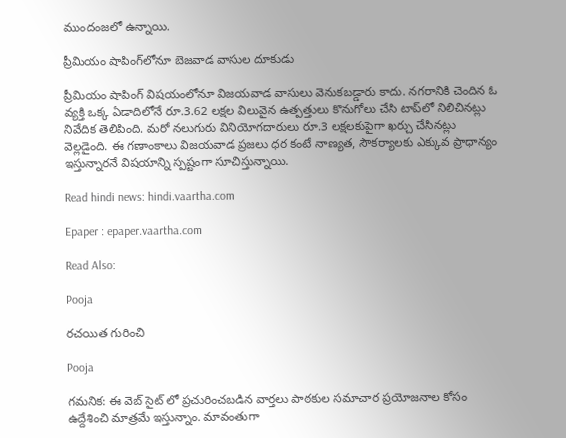ముందంజలో ఉన్నాయి.

ప్రీమియం షాపింగ్‌లోనూ బెజవాడ వాసుల దూకుడు

ప్రీమియం షాపింగ్ విషయంలోనూ విజయవాడ వాసులు వెనుకబడ్డారు కాదు. నగరానికి చెందిన ఓ వ్యక్తి ఒక్క ఏడాదిలోనే రూ.3.62 లక్షల విలువైన ఉత్పత్తులు కొనుగోలు చేసి టాప్‌లో నిలిచినట్లు నివేదిక తెలిపింది. మరో నలుగురు వినియోగదారులు రూ.3 లక్షలకుపైగా ఖర్చు చేసినట్లు వెల్లడైంది. ఈ గణాంకాలు విజయవాడ ప్రజలు ధర కంటే నాణ్యత, సౌకర్యాలకు ఎక్కువ ప్రాధాన్యం ఇస్తున్నారనే విషయాన్ని స్పష్టంగా సూచిస్తున్నాయి.

Read hindi news: hindi.vaartha.com

Epaper : epaper.vaartha.com

Read Also:

Pooja

రచయిత గురించి

Pooja

గమనిక: ఈ వెబ్ సైట్ లో ప్రచురించబడిన వార్తలు పాఠకుల సమాచార ప్రయోజనాల కోసం ఉద్దేశించి మాత్రమే ఇస్తున్నాం. మావంతుగా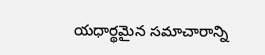యధార్థమైన సమాచారాన్ని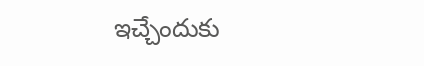ఇచ్చేందుకు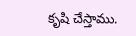కృషి చేస్తాము.